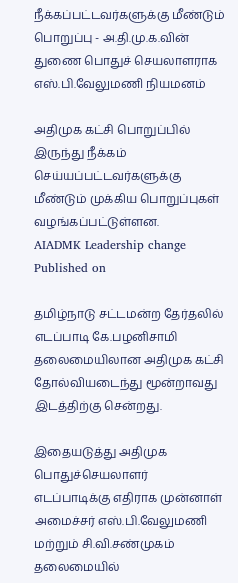நீக்கப்பட்டவர்களுக்கு மீண்டும் பொறுப்பு - அ.தி.மு.க.வின் துணை பொதுச் செயலாளராக எஸ்.பி.வேலுமணி நியமனம்

அதிமுக கட்சி பொறுப்பில் இருந்து நீக்கம் செய்யப்பட்டவர்களுக்கு மீண்டும் முக்கிய பொறுப்புகள் வழங்கப்பட்டுள்ளன.
AIADMK Leadership change
Published on

தமிழ்நாடு சட்டமன்ற தேர்தலில் எடப்பாடி கே.பழனிசாமி தலைமையிலான அதிமுக கட்சி தோல்வியடைந்து மூன்றாவது இடத்திற்கு சென்றது.

இதையடுத்து அதிமுக பொதுச்செயலாளர் எடப்பாடிக்கு எதிராக முன்னாள் அமைச்சர் எஸ்.பி.வேலுமணி மற்றும் சி.வி.சண்முகம் தலைமையில்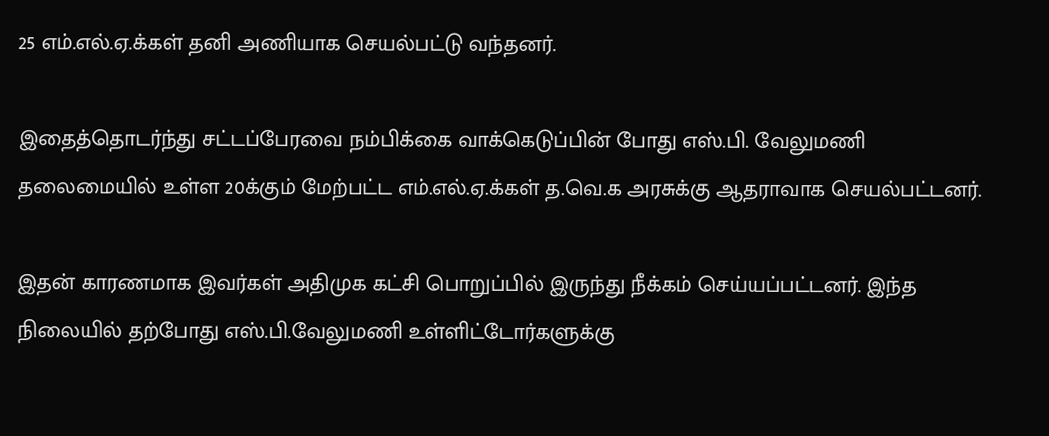25 எம்.எல்.ஏ.க்கள் தனி அணியாக செயல்பட்டு வந்தனர்.

இதைத்தொடர்ந்து சட்டப்பேரவை நம்பிக்கை வாக்கெடுப்பின் போது எஸ்.பி. வேலுமணி தலைமையில் உள்ள 20க்கும் மேற்பட்ட எம்.எல்.ஏ.க்கள் த.வெ.க அரசுக்கு ஆதராவாக செயல்பட்டனர்.

இதன் காரணமாக இவர்கள் அதிமுக கட்சி பொறுப்பில் இருந்து நீக்கம் செய்யப்பட்டனர். இந்த நிலையில் தற்போது எஸ்.பி.வேலுமணி உள்ளிட்டோர்களுக்கு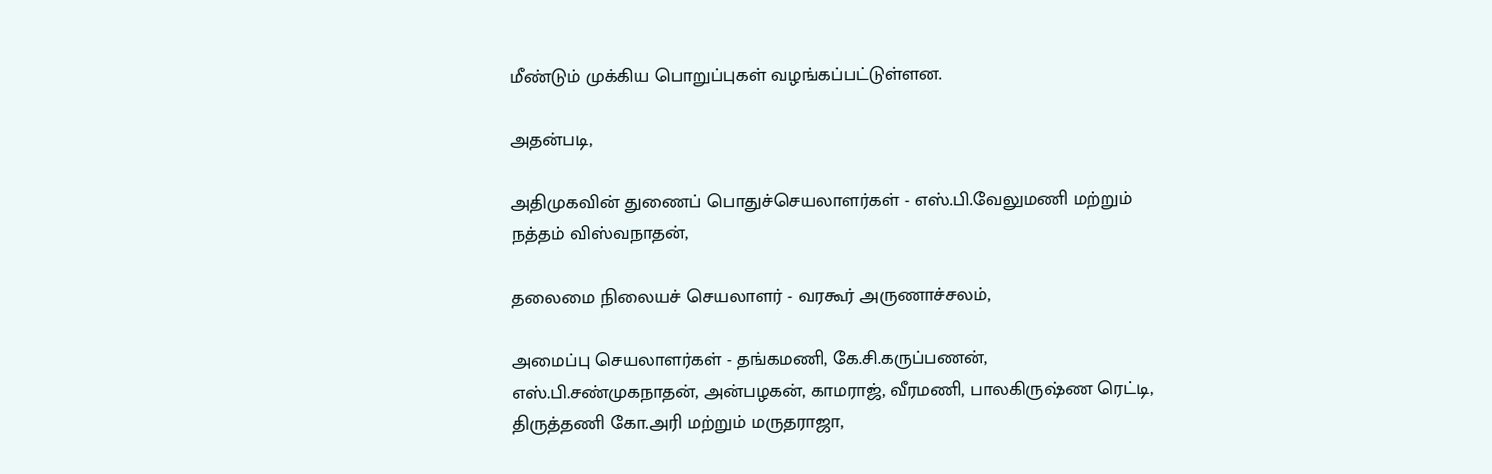மீண்டும் முக்கிய பொறுப்புகள் வழங்கப்பட்டுள்ளன.

அதன்படி,

அதிமுகவின் துணைப் பொதுச்செயலாளர்கள் - எஸ்.பி.வேலுமணி மற்றும் நத்தம் விஸ்வநாதன்,

தலைமை நிலையச் செயலாளர் - வரகூர் அருணாச்சலம்,

அமைப்பு செயலாளர்கள் - தங்கமணி, கே.சி.கருப்பணன், எஸ்.பி.சண்முகநாதன், அன்பழகன், காமராஜ், வீரமணி, பாலகிருஷ்ண ரெட்டி, திருத்தணி கோ.அரி மற்றும் மருதராஜா,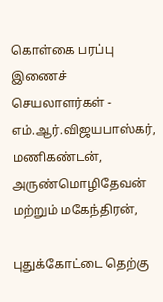கொள்கை பரப்பு இணைச் செயலாளர்கள் - எம்.ஆர்.விஜயபாஸ்கர், மணிகண்டன், அருண்மொழிதேவன் மற்றும் மகேந்திரன்,

புதுக்கோட்டை தெற்கு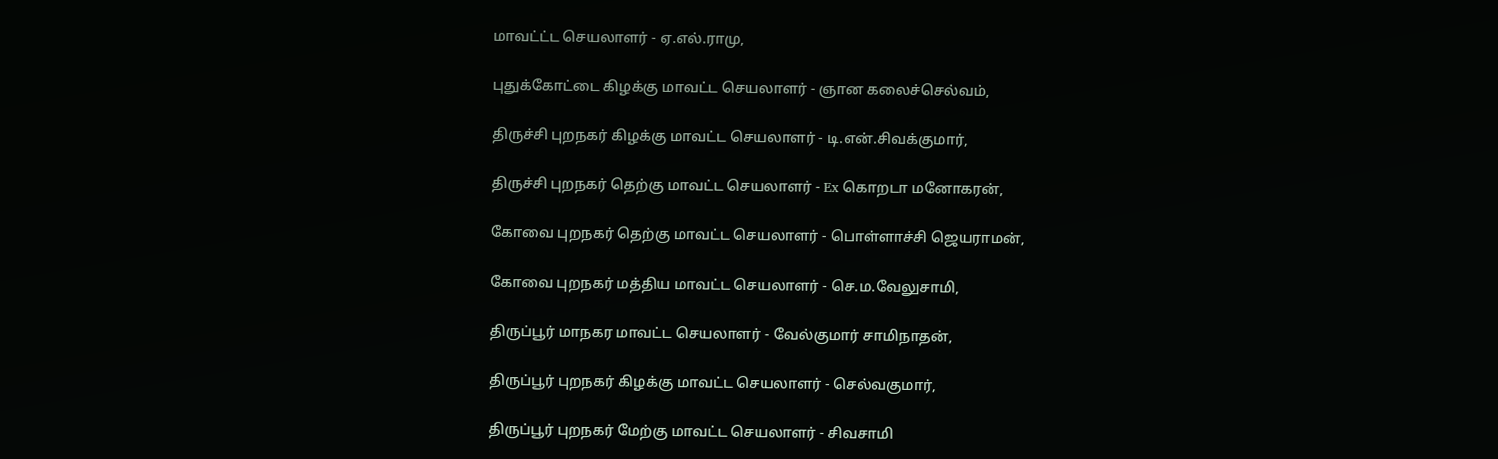மாவட்ட்ட செயலாளர் - ஏ.எல்.ராமு,

புதுக்கோட்டை கிழக்கு மாவட்ட செயலாளர் - ஞான கலைச்செல்வம்,

திருச்சி புறநகர் கிழக்கு மாவட்ட செயலாளர் - டி.என்.சிவக்குமார்,

திருச்சி புறநகர் தெற்கு மாவட்ட செயலாளர் - Ex கொறடா மனோகரன்,

கோவை புறநகர் தெற்கு மாவட்ட செயலாளர் - பொள்ளாச்சி ஜெயராமன்,

கோவை புறநகர் மத்திய மாவட்ட செயலாளர் - செ.ம.வேலுசாமி,

திருப்பூர் மாநகர மாவட்ட செயலாளர் - வேல்குமார் சாமிநாதன்,

திருப்பூர் புறநகர் கிழக்கு மாவட்ட செயலாளர் - செல்வகுமார்,

திருப்பூர் புறநகர் மேற்கு மாவட்ட செயலாளர் - சிவசாமி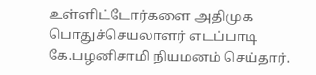உள்ளிட்டோர்களை அதிமுக பொதுச்செயலாளர் எடப்பாடி கே.பழனிசாமி நியமனம் செய்தார்.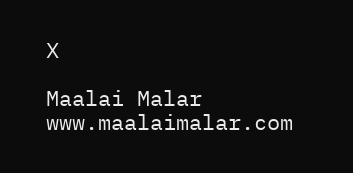X

Maalai Malar
www.maalaimalar.com